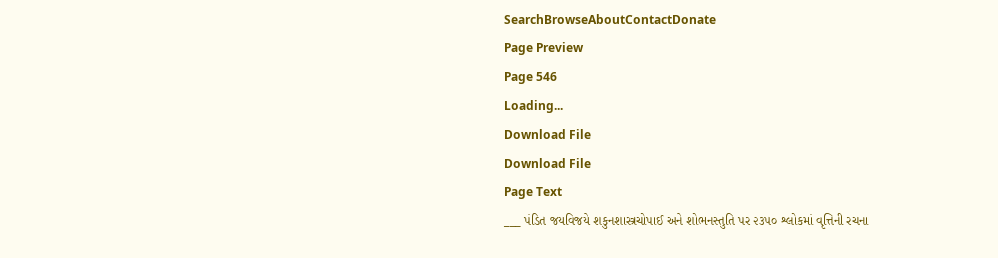SearchBrowseAboutContactDonate
Page Preview
Page 546
Loading...
Download File
Download File
Page Text
___ પંડિત જયવિજયે શકુનશાસ્ત્રચોપાઈ અને શોભનસ્તુતિ પર ૨૩૫૦ શ્લોકમાં વૃત્તિની રચના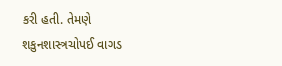કરી હતી. તેમણે શકુનશાસ્ત્રચોપઈ વાગડ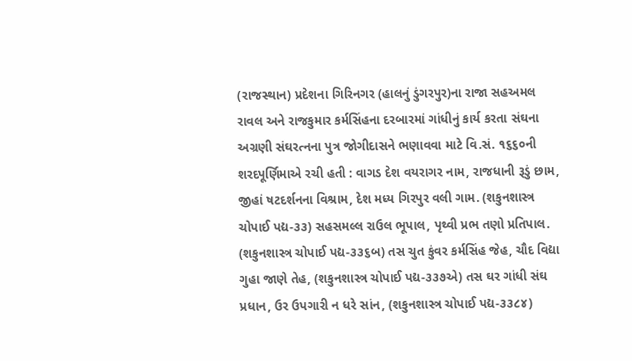(રાજસ્થાન) પ્રદેશના ગિરિનગર (હાલનું ડુંગરપુર)ના રાજા સહઅમલ રાવલ અને રાજકુમાર કર્મસિંહના દરબારમાં ગાંધીનું કાર્ય કરતા સંઘના અગ્રણી સંઘરત્નના પુત્ર જોગીદાસને ભણાવવા માટે વિ.સં. ૧૬૬૦ની શરદપૂર્ણિમાએ રચી હતી : વાગડ દેશ વયરાગર નામ, રાજધાની રૂડું છામ, જીહાં ષટદર્શનના વિશ્રામ, દેશ મધ્ય ગિરપુર વલી ગામ. (શકુનશાસ્ત્ર ચોપાઈ પદ્ય-૩૩) સહસમલ્લ રાઉલ ભૂપાલ, પૃથ્વી પ્રભ તણો પ્રતિપાલ. (શકુનશાસ્ત્ર ચોપાઈ પદ્ય-૩૩૬બ) તસ ચુત કુંવર કર્મસિંહ જેહ, ચૌદ વિદ્યા ગુહા જાણે તેહ, (શકુનશાસ્ત્ર ચોપાઈ પદ્ય-૩૩૭એ) તસ ઘર ગાંધી સંઘ પ્રધાન, ઉર ઉપગારી ન ધરે સાંન, (શકુનશાસ્ત્ર ચોપાઈ પદ્ય-૩૩૮૪)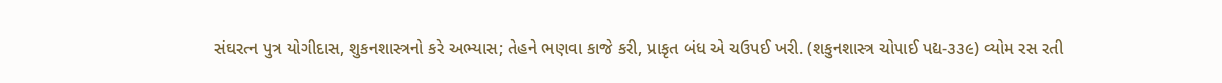સંઘરત્ન પુત્ર યોગીદાસ, શુકનશાસ્ત્રનો કરે અભ્યાસ; તેહને ભણવા કાજે કરી, પ્રાકૃત બંધ એ ચઉપઈ ખરી. (શકુનશાસ્ત્ર ચોપાઈ પદ્ય-૩૩૯) વ્યોમ રસ રતી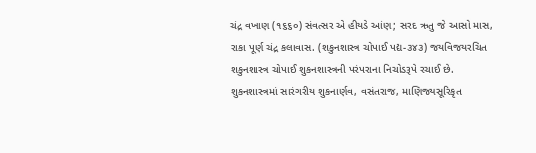ચંદ્ર વખાણ (૧૬૬૦) સંવત્સર એ હીયડે આંણ; સરદ ઋતુ જે આસો માસ, રાકા પૂર્ણ ચંદ્ર કલાવાસ. (શકુનશાસ્ત્ર ચોપાઈ પદ્ય-૩૪૩) જયવિજયરચિત શકુનશાસ્ત્ર ચોપાઈ શુકનશાસ્ત્રની પરંપરાના નિચોડરૂપે રચાઈ છે. શુકનશાસ્ત્રમાં સારંગરીય શુકનાર્ણવ, વસંતરાજ, માણિજ્યસૂરિકૃત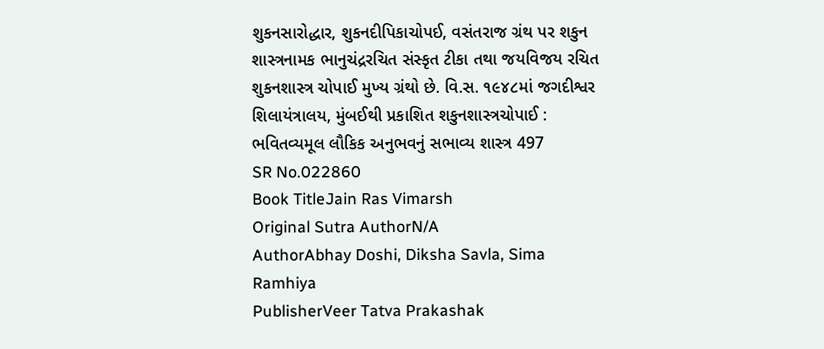શુકનસારોદ્ધાર, શુકનદીપિકાચોપઈ, વસંતરાજ ગ્રંથ પર શકુન શાસ્ત્રનામક ભાનુચંદ્રરચિત સંસ્કૃત ટીકા તથા જયવિજય રચિત શુકનશાસ્ત્ર ચોપાઈ મુખ્ય ગ્રંથો છે. વિ.સ. ૧૯૪૮માં જગદીશ્વર શિલાયંત્રાલય, મુંબઈથી પ્રકાશિત શકુનશાસ્ત્રચોપાઈ : ભવિતવ્યમૂલ લૌકિક અનુભવનું સભાવ્ય શાસ્ત્ર 497
SR No.022860
Book TitleJain Ras Vimarsh
Original Sutra AuthorN/A
AuthorAbhay Doshi, Diksha Savla, Sima Ramhiya
PublisherVeer Tatva Prakashak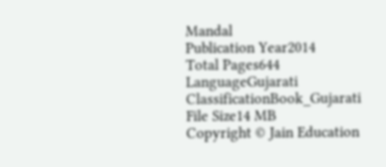Mandal
Publication Year2014
Total Pages644
LanguageGujarati
ClassificationBook_Gujarati
File Size14 MB
Copyright © Jain Education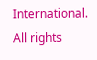International. All rights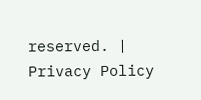reserved. | Privacy Policy